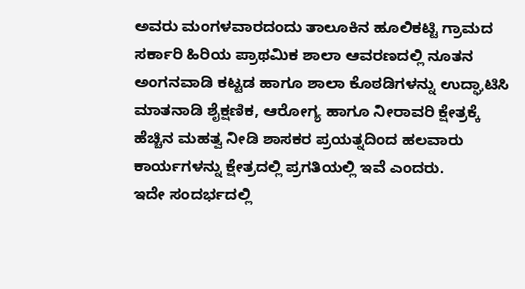ಅವರು ಮಂಗಳವಾರದಂದು ತಾಲೂಕಿನ ಹೂಲಿಕಟ್ಟಿ ಗ್ರಾಮದ ಸರ್ಕಾರಿ ಹಿರಿಯ ಪ್ರಾಥಮಿಕ ಶಾಲಾ ಆವರಣದಲ್ಲಿ ನೂತನ ಅಂಗನವಾಡಿ ಕಟ್ಟಡ ಹಾಗೂ ಶಾಲಾ ಕೊಠಡಿಗಳನ್ನು ಉದ್ಘಾಟಿಸಿ ಮಾತನಾಡಿ ಶೈಕ್ಷಣಿಕ, ಆರೋಗ್ಯ ಹಾಗೂ ನೀರಾವರಿ ಕ್ಷೇತ್ರಕ್ಕೆ ಹೆಚ್ಚಿನ ಮಹತ್ವ ನೀಡಿ ಶಾಸಕರ ಪ್ರಯತ್ನದಿಂದ ಹಲವಾರು ಕಾರ್ಯಗಳನ್ನು ಕ್ಷೇತ್ರದಲ್ಲಿ ಪ್ರಗತಿಯಲ್ಲಿ ಇವೆ ಎಂದರು.
ಇದೇ ಸಂದರ್ಭದಲ್ಲಿ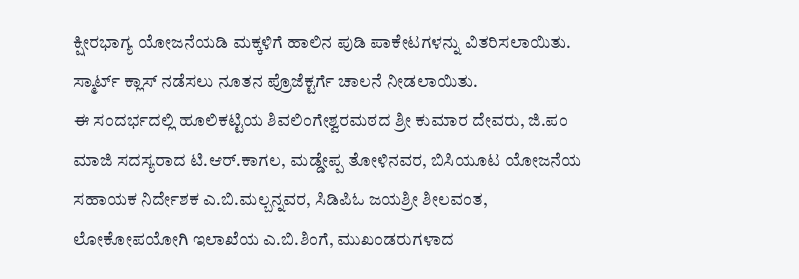ಕ್ಷೀರಭಾಗ್ಯ ಯೋಜನೆಯಡಿ ಮಕ್ಕಳಿಗೆ ಹಾಲಿನ ಪುಡಿ ಪಾಕೇಟಗಳನ್ನು ವಿತರಿಸಲಾಯಿತು. ಸ್ಮಾರ್ಟ್ ಕ್ಲಾಸ್ ನಡೆಸಲು ನೂತನ ಪ್ರೊಜೆಕ್ಟರ್ಗೆ ಚಾಲನೆ ನೀಡಲಾಯಿತು.
ಈ ಸಂದರ್ಭದಲ್ಲಿ ಹೂಲಿಕಟ್ಟಿಯ ಶಿವಲಿಂಗೇಶ್ವರಮಠದ ಶ್ರೀ ಕುಮಾರ ದೇವರು, ಜಿ.ಪಂ ಮಾಜಿ ಸದಸ್ಯರಾದ ಟಿ.ಆರ್.ಕಾಗಲ, ಮಡ್ಡೇಪ್ಪ ತೋಳಿನವರ, ಬಿಸಿಯೂಟ ಯೋಜನೆಯ ಸಹಾಯಕ ನಿರ್ದೇಶಕ ಎ.ಬಿ.ಮಲ್ಬನ್ನವರ, ಸಿಡಿಪಿಓ ಜಯಶ್ರೀ ಶೀಲವಂತ, ಲೋಕೋಪಯೋಗಿ ಇಲಾಖೆಯ ಎ.ಬಿ.ಶಿಂಗೆ, ಮುಖಂಡರುಗಳಾದ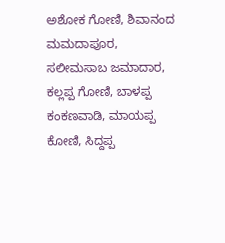ಅಶೋಕ ಗೋಣಿ, ಶಿವಾನಂದ ಮಮದಾಪೂರ, ಸಲೀಮಸಾಬ ಜಮಾದಾರ, ಕಲ್ಲಪ್ಪ ಗೋಣಿ, ಬಾಳಪ್ಪ ಕಂಕಣವಾಡಿ, ಮಾಯಪ್ಪ ಕೋಣಿ, ಸಿದ್ದಪ್ಪ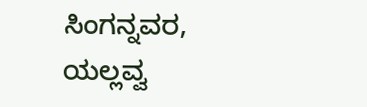ಸಿಂಗನ್ನವರ, ಯಲ್ಲವ್ವ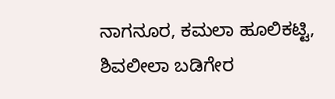ನಾಗನೂರ, ಕಮಲಾ ಹೂಲಿಕಟ್ಟಿ, ಶಿವಲೀಲಾ ಬಡಿಗೇರ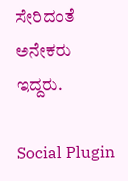ಸೇರಿದಂತೆ ಅನೇಕರು ಇದ್ದರು.

Social Plugin